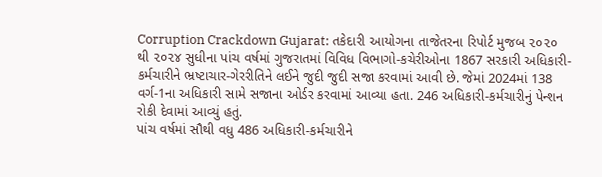Corruption Crackdown Gujarat: તકેદારી આયોગના તાજેતરના રિપોર્ટ મુજબ ૨૦૨૦ થી ૨૦૨૪ સુધીના પાંચ વર્ષમાં ગુજરાતમાં વિવિધ વિભાગો-કચેરીઓના 1867 સરકારી અધિકારી-કર્મચારીને ભ્રષ્ટાચાર-ગેરરીતિને લઈને જુદી જુદી સજા કરવામાં આવી છે. જેમાં 2024માં 138 વર્ગ-1ના અધિકારી સામે સજાના ઓર્ડર કરવામાં આવ્યા હતા. 246 અધિકારી-કર્મચારીનું પેન્શન રોકી દેવામાં આવ્યું હતું.
પાંચ વર્ષમાં સૌથી વધુ 486 અધિકારી-કર્મચારીને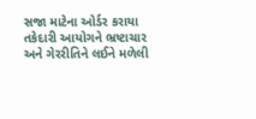સજા માટેના ઓર્ડર કરાયા
તકેદારી આયોગને ભ્રષ્ટાચાર અને ગેરરીતિને લઈને મળેલી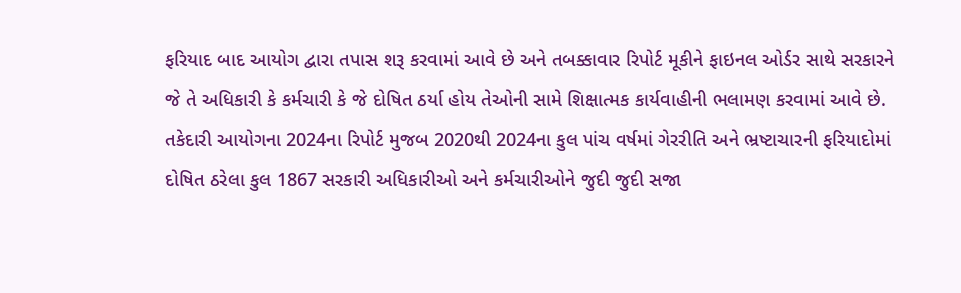ફરિયાદ બાદ આયોગ દ્વારા તપાસ શરૂ કરવામાં આવે છે અને તબક્કાવાર રિપોર્ટ મૂકીને ફાઇનલ ઓર્ડર સાથે સરકારને જે તે અધિકારી કે કર્મચારી કે જે દોષિત ઠર્યા હોય તેઓની સામે શિક્ષાત્મક કાર્યવાહીની ભલામણ કરવામાં આવે છે. તકેદારી આયોગના 2024ના રિપોર્ટ મુજબ 2020થી 2024ના કુલ પાંચ વર્ષમાં ગેરરીતિ અને ભ્રષ્ટાચારની ફરિયાદોમાં દોષિત ઠરેલા કુલ 1867 સરકારી અધિકારીઓ અને કર્મચારીઓને જુદી જુદી સજા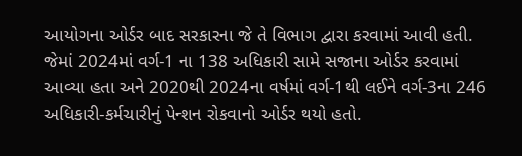આયોગના ઓર્ડર બાદ સરકારના જે તે વિભાગ દ્વારા કરવામાં આવી હતી.
જેમાં 2024માં વર્ગ-1 ના 138 અધિકારી સામે સજાના ઓર્ડર કરવામાં આવ્યા હતા અને 2020થી 2024ના વર્ષમાં વર્ગ-1થી લઈને વર્ગ-3ના 246 અધિકારી-કર્મચારીનું પેન્શન રોકવાનો ઓર્ડર થયો હતો.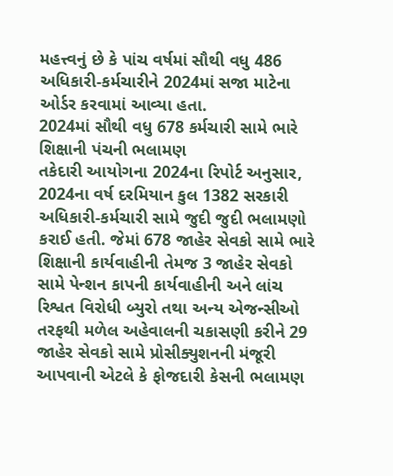મહત્ત્વનું છે કે પાંચ વર્ષમાં સૌથી વધુ 486 અધિકારી-કર્મચારીને 2024માં સજા માટેના ઓર્ડર કરવામાં આવ્યા હતા.
2024માં સૌથી વધુ 678 કર્મચારી સામે ભારે શિક્ષાની પંચની ભલામણ
તકેદારી આયોગના 2024ના રિપોર્ટ અનુસાર, 2024ના વર્ષ દરમિયાન કુલ 1382 સરકારી અધિકારી-કર્મચારી સામે જુદી જુદી ભલામણો કરાઈ હતી. જેમાં 678 જાહેર સેવકો સામે ભારે શિક્ષાની કાર્યવાહીની તેમજ 3 જાહેર સેવકો સામે પેન્શન કાપની કાર્યવાહીની અને લાંચ રિશ્વત વિરોધી બ્યુરો તથા અન્ય એજન્સીઓ તરફથી મળેલ અહેવાલની ચકાસણી કરીને 29 જાહેર સેવકો સામે પ્રોસીક્યુશનની મંજૂરી આપવાની એટલે કે ફોજદારી કેસની ભલામણ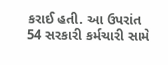કરાઈ હતી. આ ઉપરાંત 54 સરકારી કર્મચારી સામે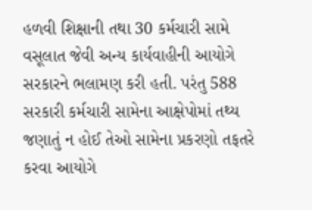હળવી શિક્ષાની તથા 30 કર્મચારી સામે વસૂલાત જેવી અન્ય કાર્યવાહીની આયોગે સરકારને ભલામણ કરી હતી. પરંતુ 588 સરકારી કર્મચારી સામેના આક્ષેપોમાં તથ્ય જણાતું ન હોઈ તેઓ સામેના પ્રકરણો તફતરે કરવા આયોગે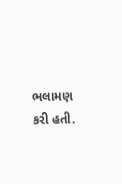ભલામણ કરી હતી.